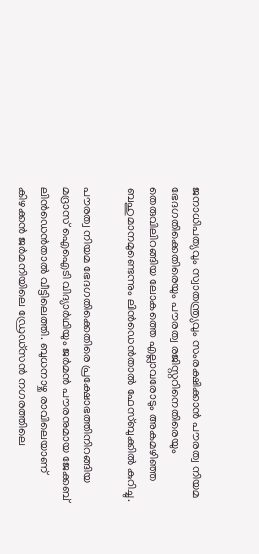ജനാധിപത്യവും സ്വാതന്ത്ര്യവും സംരക്ഷിക്കാന്‍ പൗരത്വ നിയമ ഭേദഗതിക്കെതിരെയും പൗരത്വ രജിസ്റ്ററിനെതിരെയും തെരുവിലിറങ്ങിയ ലോകത്തെ എല്ലാവരോടും അകമഴിഞ്ഞ ബഹുമാനമുണ്ടെന്നും ലിന്‍ഡെന്‍താല്‍ ഫേസ്ബുക്കില്‍ കുറിച്ചു.

പൗരത്വ നിയമ ഭേദഗതിക്കെതിരെ പ്രക്ഷോഭത്തിനിറങ്ങിയ മദ്രാസ് ഐഐടി വിദ്യാര്‍ഥിയും ജര്‍മന്‍ പൗരനുമായ ജേക്കബ് ലിന്‍ഡെന്‍താല്‍ വീട്ടിലെത്തി. ബുധനാഴ്ച രാവിലെയാണ് കിഴക്കന്‍ ജര്‍മനിയിലെ ഡ്രേഡ്സന്‍ നഗരത്തിലെ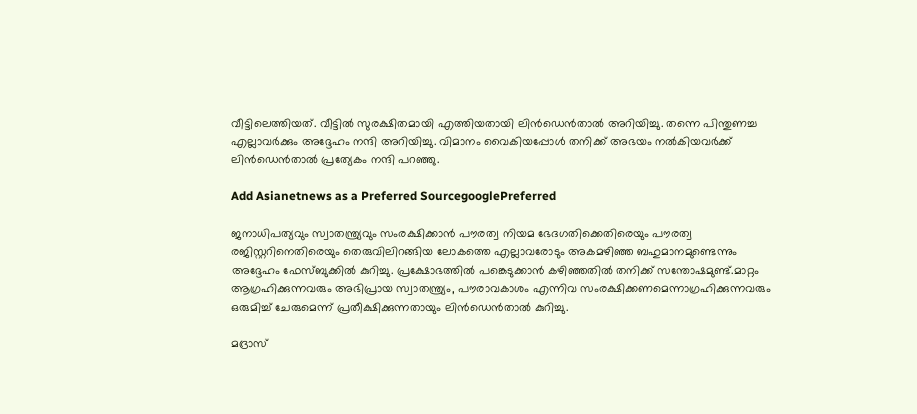വീട്ടിലെത്തിയത്. വീട്ടില്‍ സുരക്ഷിതമായി എത്തിയതായി ലിന്‍ഡെന്‍താല്‍ അറിയിച്ചു. തന്നെ പിന്തുണച്ച എല്ലാവര്‍ക്കും അദ്ദേഹം നന്ദി അറിയിച്ചു. വിമാനം വൈകിയപ്പോള്‍ തനിക്ക് അഭയം നല്‍കിയവര്‍ക്ക് ലിന്‍ഡെന്‍താല്‍ പ്രത്യേകം നന്ദി പറഞ്ഞു.

Add Asianetnews as a Preferred SourcegooglePreferred

ജനാധിപത്യവും സ്വാതന്ത്ര്യവും സംരക്ഷിക്കാന്‍ പൗരത്വ നിയമ ഭേദഗതിക്കെതിരെയും പൗരത്വ രജിസ്റ്ററിനെതിരെയും തെരുവിലിറങ്ങിയ ലോകത്തെ എല്ലാവരോടും അകമഴിഞ്ഞ ബഹുമാനമുണ്ടെന്നും അദ്ദേഹം ഫേസ്ബുക്കില്‍ കുറിച്ചു. പ്രക്ഷോഭത്തില്‍ പങ്കെടുക്കാന്‍ കഴിഞ്ഞതില്‍ തനിക്ക് സന്തോഷമുണ്ട്.മാറ്റം ആഗ്രഹിക്കുന്നവരും അഭിപ്രായ സ്വാതന്ത്ര്യം, പൗരാവകാശം എന്നിവ സംരക്ഷിക്കണമെന്നാഗ്രഹിക്കുന്നവരും ഒരുമിച്ച് ചേരുമെന്ന് പ്രതീക്ഷിക്കുന്നതായും ലിന്‍ഡെന്‍താല്‍ കുറിച്ചു.

മദ്രാസ്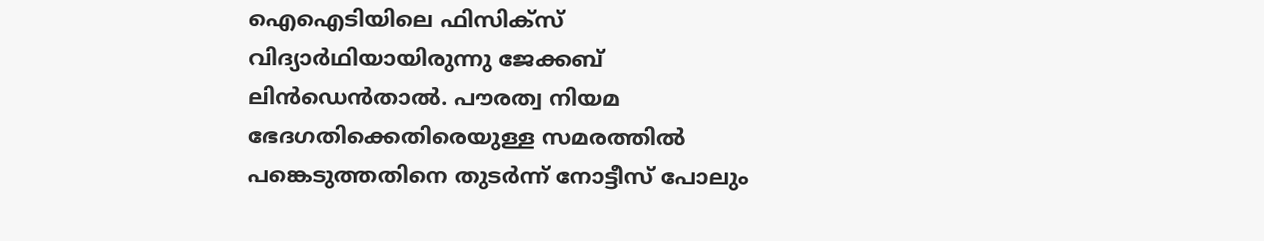ഐഐടിയിലെ ഫിസിക്സ് വിദ്യാര്‍ഥിയായിരുന്നു ജേക്കബ് ലിന്‍ഡെന്‍താല്‍. പൗരത്വ നിയമ ഭേദഗതിക്കെതിരെയുള്ള സമരത്തില്‍ പങ്കെടുത്തതിനെ തുടര്‍ന്ന് നോട്ടീസ് പോലും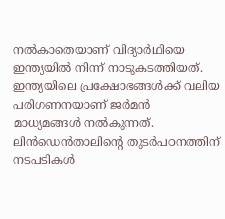നല്‍കാതെയാണ് വിദ്യാര്‍ഥിയെ ഇന്ത്യയില്‍ നിന്ന് നാടുകടത്തിയത്. ഇന്ത്യയിലെ പ്രക്ഷോഭങ്ങള്‍ക്ക് വലിയ പരിഗണനയാണ് ജര്‍മന്‍ മാധ്യമങ്ങള്‍ നല്‍കുന്നത്. ലിന്‍ഡെന്‍താലിന്‍റെ തുടര്‍പഠനത്തിന് നടപടികള്‍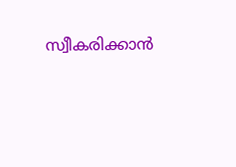സ്വീകരിക്കാന്‍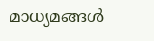മാധ്യമങ്ങള്‍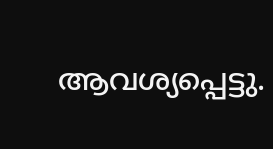ആവശ്യപ്പെട്ടു.